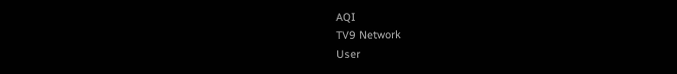AQI
TV9 Network
User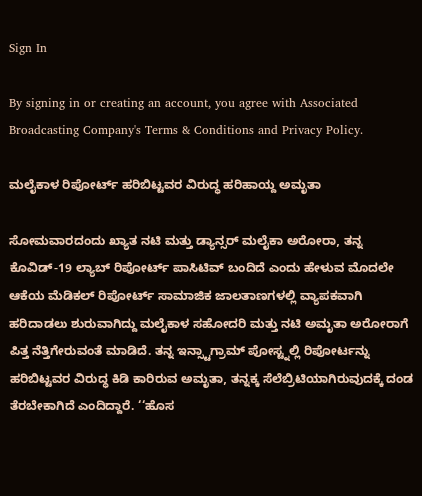Sign In

By signing in or creating an account, you agree with Associated Broadcasting Company's Terms & Conditions and Privacy Policy.

ಮಲೈಕಾಳ ರಿಪೋರ್ಟ್ ಹರಿಬಿಟ್ಟವರ ವಿರುದ್ಧ ಹರಿಹಾಯ್ದ ಅಮೃತಾ

ಸೋಮವಾರದಂದು ಖ್ಯಾತ ನಟಿ ಮತ್ತು ಡ್ಯಾನ್ಸರ್ ಮಲೈಕಾ ಅರೋರಾ, ತನ್ನ ಕೊವಿಡ್-19 ಲ್ಯಾಬ್ ರಿಪೋರ್ಟ್ ಪಾಸಿಟಿವ್ ಬಂದಿದೆ ಎಂದು ಹೇಳುವ ಮೊದಲೇ ಆಕೆಯ ಮೆಡಿಕಲ್ ರಿಪೋರ್ಟ್ ಸಾಮಾಜಿಕ ಜಾಲತಾಣಗಳಲ್ಲಿ ವ್ಯಾಪಕವಾಗಿ ಹರಿದಾಡಲು ಶುರುವಾಗಿದ್ದು ಮಲೈಕಾಳ ಸಹೋದರಿ ಮತ್ತು ನಟಿ ಅಮೃತಾ ಅರೋರಾಗೆ ಪಿತ್ತ ನೆತ್ತಿಗೇರುವಂತೆ ಮಾಡಿದೆ. ತನ್ನ ಇನ್ಸ್ಟಾಗ್ರಾಮ್ ಪೋಸ್ಟ್ನಲ್ಲಿ ರಿಪೋರ್ಟನ್ನು ಹರಿಬಿಟ್ಟವರ ವಿರುದ್ಧ ಕಿಡಿ ಕಾರಿರುವ ಅಮೃತಾ, ತನ್ನಕ್ಕ ಸೆಲೆಬ್ರಿಟಿಯಾಗಿರುವುದಕ್ಕೆ ದಂಡ ತೆರಬೇಕಾಗಿದೆ ಎಂದಿದ್ದಾರೆ. ‘‘ಹೊಸ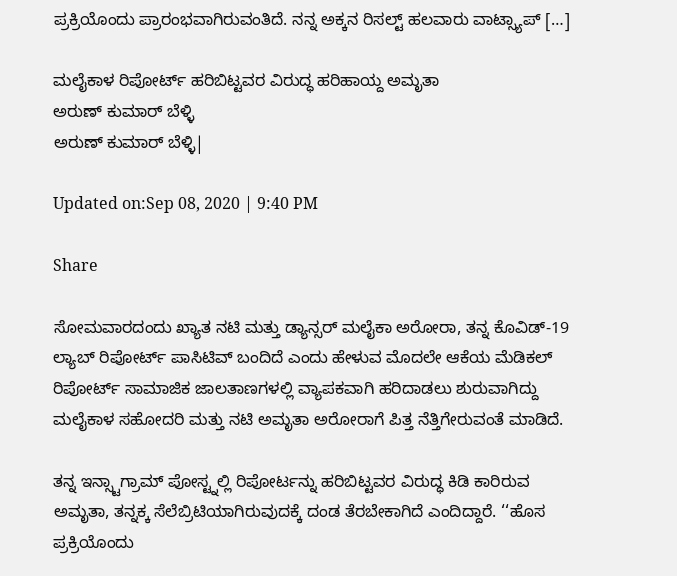ಪ್ರಕ್ರಿಯೊಂದು ಪ್ರಾರಂಭವಾಗಿರುವಂತಿದೆ. ನನ್ನ ಅಕ್ಕನ ರಿಸಲ್ಟ್ ಹಲವಾರು ವಾಟ್ಸ್ಯಾಪ್ […]

ಮಲೈಕಾಳ ರಿಪೋರ್ಟ್ ಹರಿಬಿಟ್ಟವರ ವಿರುದ್ಧ ಹರಿಹಾಯ್ದ ಅಮೃತಾ
ಅರುಣ್ ಕುಮಾರ್ ಬೆಳ್ಳಿ
ಅರುಣ್ ಕುಮಾರ್ ಬೆಳ್ಳಿ|

Updated on:Sep 08, 2020 | 9:40 PM

Share

ಸೋಮವಾರದಂದು ಖ್ಯಾತ ನಟಿ ಮತ್ತು ಡ್ಯಾನ್ಸರ್ ಮಲೈಕಾ ಅರೋರಾ, ತನ್ನ ಕೊವಿಡ್-19 ಲ್ಯಾಬ್ ರಿಪೋರ್ಟ್ ಪಾಸಿಟಿವ್ ಬಂದಿದೆ ಎಂದು ಹೇಳುವ ಮೊದಲೇ ಆಕೆಯ ಮೆಡಿಕಲ್ ರಿಪೋರ್ಟ್ ಸಾಮಾಜಿಕ ಜಾಲತಾಣಗಳಲ್ಲಿ ವ್ಯಾಪಕವಾಗಿ ಹರಿದಾಡಲು ಶುರುವಾಗಿದ್ದು ಮಲೈಕಾಳ ಸಹೋದರಿ ಮತ್ತು ನಟಿ ಅಮೃತಾ ಅರೋರಾಗೆ ಪಿತ್ತ ನೆತ್ತಿಗೇರುವಂತೆ ಮಾಡಿದೆ.

ತನ್ನ ಇನ್ಸ್ಟಾಗ್ರಾಮ್ ಪೋಸ್ಟ್ನಲ್ಲಿ ರಿಪೋರ್ಟನ್ನು ಹರಿಬಿಟ್ಟವರ ವಿರುದ್ಧ ಕಿಡಿ ಕಾರಿರುವ ಅಮೃತಾ, ತನ್ನಕ್ಕ ಸೆಲೆಬ್ರಿಟಿಯಾಗಿರುವುದಕ್ಕೆ ದಂಡ ತೆರಬೇಕಾಗಿದೆ ಎಂದಿದ್ದಾರೆ. ‘‘ಹೊಸ ಪ್ರಕ್ರಿಯೊಂದು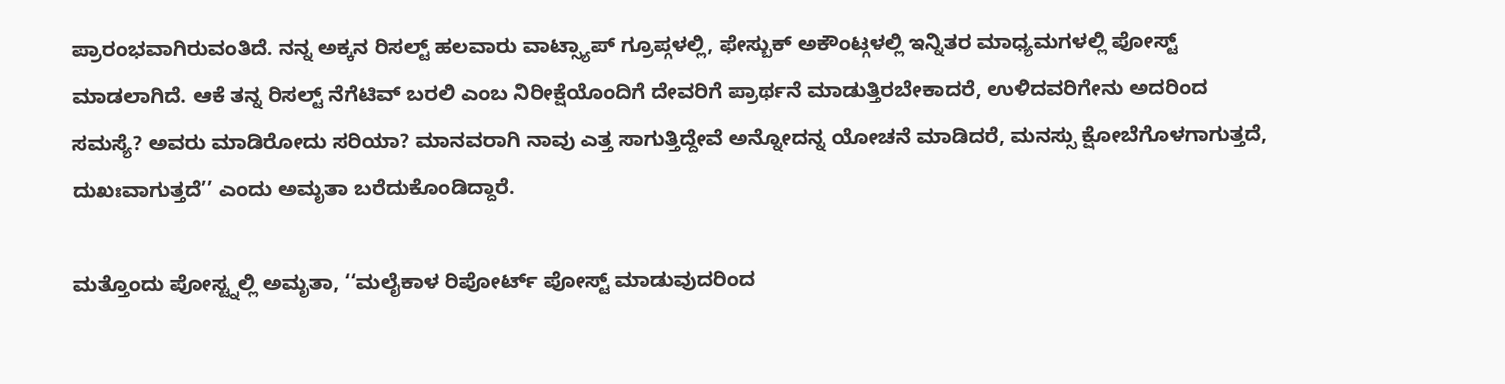ಪ್ರಾರಂಭವಾಗಿರುವಂತಿದೆ. ನನ್ನ ಅಕ್ಕನ ರಿಸಲ್ಟ್ ಹಲವಾರು ವಾಟ್ಸ್ಯಾಪ್ ಗ್ರೂಪ್ಗಳಲ್ಲಿ, ಫೇಸ್ಬುಕ್ ಅಕೌಂಟ್ಗಳಲ್ಲಿ ಇನ್ನಿತರ ಮಾಧ್ಯಮಗಳಲ್ಲಿ ಪೋಸ್ಟ್ ಮಾಡಲಾಗಿದೆ. ಆಕೆ ತನ್ನ ರಿಸಲ್ಟ್ ನೆಗೆಟಿವ್ ಬರಲಿ ಎಂಬ ನಿರೀಕ್ಷೆಯೊಂದಿಗೆ ದೇವರಿಗೆ ಪ್ರಾರ್ಥನೆ ಮಾಡುತ್ತಿರಬೇಕಾದರೆ, ಉಳಿದವರಿಗೇನು ಅದರಿಂದ ಸಮಸ್ಯೆ? ಅವರು ಮಾಡಿರೋದು ಸರಿಯಾ? ಮಾನವರಾಗಿ ನಾವು ಎತ್ತ ಸಾಗುತ್ತಿದ್ದೇವೆ ಅನ್ನೋದನ್ನ ಯೋಚನೆ ಮಾಡಿದರೆ, ಮನಸ್ಸು ಕ್ಷೋಬೆಗೊಳಗಾಗುತ್ತದೆ, ದುಖಃವಾಗುತ್ತದೆ’’ ಎಂದು ಅಮೃತಾ ಬರೆದುಕೊಂಡಿದ್ದಾರೆ.

ಮತ್ತೊಂದು ಪೋಸ್ಟ್ನಲ್ಲಿ ಅಮೃತಾ, ‘‘ಮಲೈಕಾಳ ರಿಪೋರ್ಟ್ ಪೋಸ್ಟ್ ಮಾಡುವುದರಿಂದ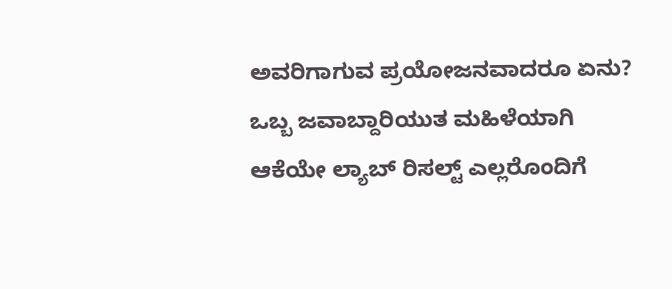ಅವರಿಗಾಗುವ ಪ್ರಯೋಜನವಾದರೂ ಏನು? ಒಬ್ಬ ಜವಾಬ್ದಾರಿಯುತ ಮಹಿಳೆಯಾಗಿ ಆಕೆಯೇ ಲ್ಯಾಬ್ ರಿಸಲ್ಟ್ ಎಲ್ಲರೊಂದಿಗೆ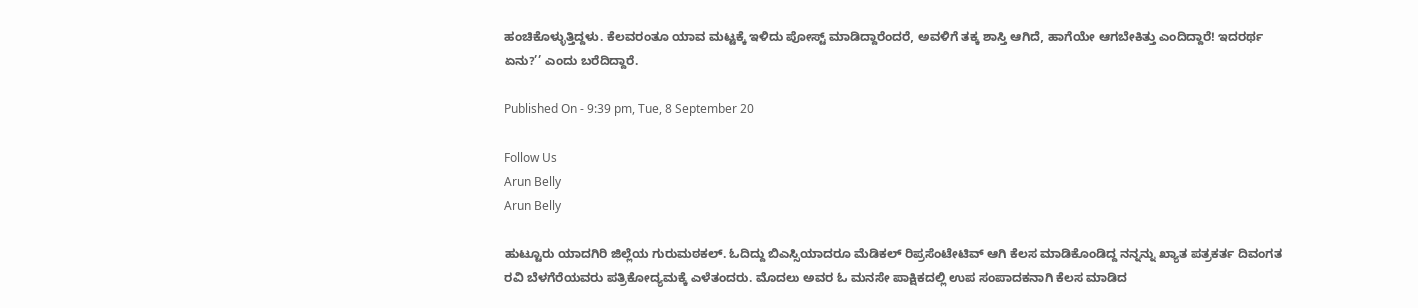ಹಂಚಿಕೊಳ್ಳುತ್ತಿದ್ದಳು. ಕೆಲವರಂತೂ ಯಾವ ಮಟ್ಟಕ್ಕೆ ಇಳಿದು ಪೋಸ್ಟ್ ಮಾಡಿದ್ದಾರೆಂದರೆ, ಅವಳಿಗೆ ತಕ್ಕ ಶಾಸ್ತಿ ಆಗಿದೆ, ಹಾಗೆಯೇ ಆಗಬೇಕಿತ್ತು ಎಂದಿದ್ದಾರೆ! ಇದರರ್ಥ ಏನು?’’ ಎಂದು ಬರೆದಿದ್ದಾರೆ.

Published On - 9:39 pm, Tue, 8 September 20

Follow Us
Arun Belly
Arun Belly

ಹುಟ್ಟೂರು ಯಾದಗಿರಿ ಜಿಲ್ಲೆಯ ಗುರುಮಠಕಲ್. ಓದಿದ್ದು ಬಿಎಸ್ಸಿಯಾದರೂ ಮೆಡಿಕಲ್ ರಿಪ್ರಸೆಂಟೇಟಿವ್ ಆಗಿ ಕೆಲಸ ಮಾಡಿಕೊಂಡಿದ್ದ ನನ್ನನ್ನು ಖ್ಯಾತ ಪತ್ರಕರ್ತ ದಿವಂಗತ ರವಿ ಬೆಳಗೆರೆಯವರು ಪತ್ರಿಕೋದ್ಯಮಕ್ಕೆ ಎಳೆತಂದರು. ಮೊದಲು ಅವರ ಓ ಮನಸೇ ಪಾಕ್ಷಿಕದಲ್ಲಿ ಉಪ ಸಂಪಾದಕನಾಗಿ ಕೆಲಸ ಮಾಡಿದ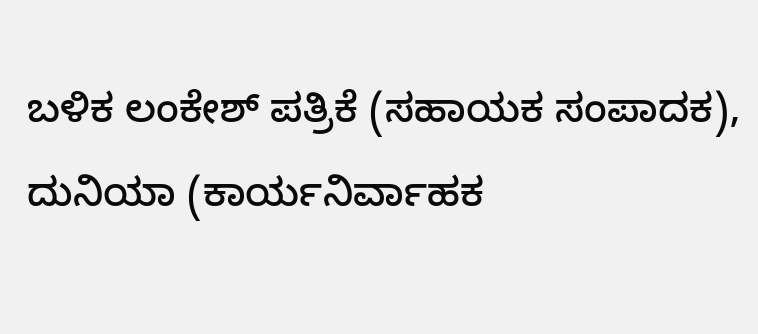ಬಳಿಕ ಲಂಕೇಶ್ ಪತ್ರಿಕೆ (ಸಹಾಯಕ ಸಂಪಾದಕ), ದುನಿಯಾ (ಕಾರ್ಯನಿರ್ವಾಹಕ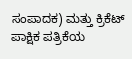ಸಂಪಾದಕ) ಮತ್ತು ಕ್ರಿಕೆಟ್ ಪಾಕ್ಷಿಕ ಪತ್ರಿಕೆಯ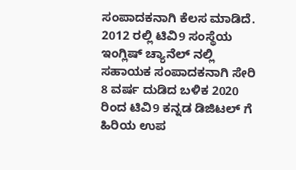ಸಂಪಾದಕನಾಗಿ ಕೆಲಸ ಮಾಡಿದೆ. 2012 ರಲ್ಲಿ ಟಿವಿ9 ಸಂಸ್ಥೆಯ ಇಂಗ್ಲಿಷ್ ಚ್ಯಾನೆಲ್ ನಲ್ಲಿ ಸಹಾಯಕ ಸಂಪಾದಕನಾಗಿ ಸೇರಿ 8 ವರ್ಷ ದುಡಿದ ಬಳಿಕ 2020 ರಿಂದ ಟಿವಿ9 ಕನ್ನಡ ಡಿಜಿಟಲ್ ಗೆ ಹಿರಿಯ ಉಪ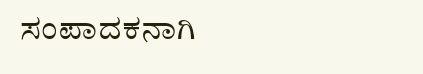ಸಂಪಾದಕನಾಗಿ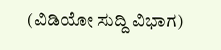(ವಿಡಿಯೋ ಸುದ್ದಿ ವಿಭಾಗ)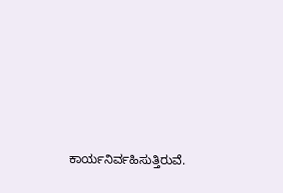ಕಾರ್ಯನಿರ್ವಹಿಸುತ್ತಿರುವೆ.